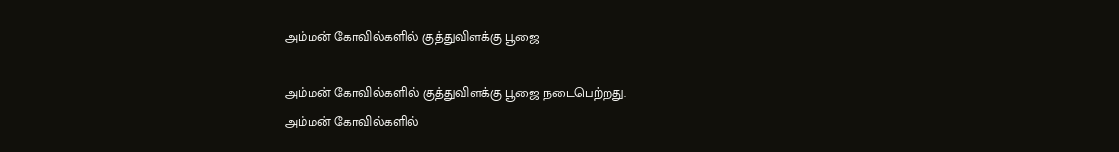அம்மன் கோவில்களில் குத்துவிளக்கு பூஜை

அம்மன் கோவில்களில் குத்துவிளக்கு பூஜை நடைபெற்றது.
அம்மன் கோவில்களில்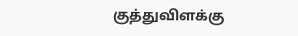குத்துவிளக்கு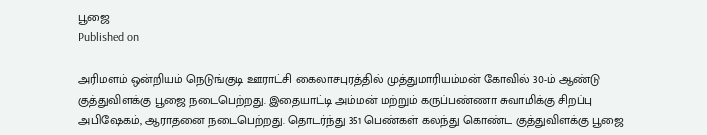பூஜை
Published on

அரிமளம் ஒன்றியம் நெடுங்குடி ஊராட்சி கைலாசபுரத்தில் முத்துமாரியம்மன் கோவில் 30-ம் ஆண்டு குத்துவிளக்கு பூஜை நடைபெற்றது. இதையாட்டி அம்மன் மற்றும் கருப்பண்ணா சுவாமிக்கு சிறப்பு அபிஷேகம், ஆராதனை நடைபெற்றது. தொடர்ந்து 351 பெண்கள் கலந்து கொண்ட குத்துவிளக்கு பூஜை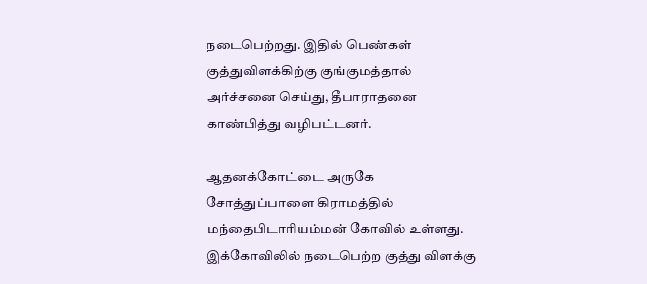நடைபெற்றது. இதில் பெண்கள் குத்துவிளக்கிற்கு குங்குமத்தால் அர்ச்சனை செய்து, தீபாராதனை காண்பித்து வழிபட்டனர்.

ஆதனக்கோட்டை அருகே சோத்துப்பாளை கிராமத்தில் மந்தைபிடாரியம்மன் கோவில் உள்ளது. இக்கோவிலில் நடைபெற்ற குத்து விளக்கு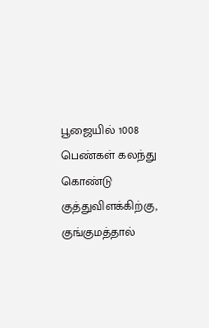பூஜையில் 1008 பெண்கள் கலந்து கொண்டு குத்துவிளக்கிற்கு, குங்குமத்தால்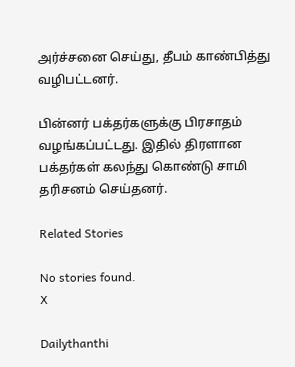அர்ச்சனை செய்து, தீபம் காண்பித்து வழிபட்டனர்.

பின்னர் பக்தர்களுக்கு பிரசாதம் வழங்கப்பட்டது. இதில் திரளான பக்தர்கள் கலந்து கொண்டு சாமி தரிசனம் செய்தனர்.

Related Stories

No stories found.
X

Dailythanthi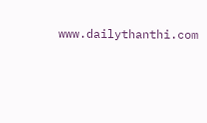www.dailythanthi.com